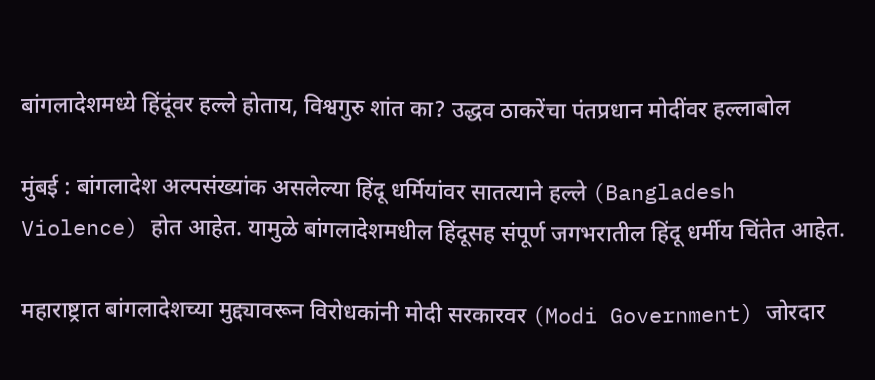बांगलादेशमध्ये हिंदूंवर हल्ले होताय, विश्वगुरु शांत का? उद्धव ठाकरेंचा पंतप्रधान मोदींवर हल्लाबोल

मुंबई : बांगलादेश अल्पसंख्यांक असलेल्या हिंदू धर्मियांवर सातत्याने हल्ले (Bangladesh Violence) होत आहेत. यामुळे बांगलादेशमधील हिंदूसह संपूर्ण जगभरातील हिंदू धर्मीय चिंतेत आहेत.

महाराष्ट्रात बांगलादेशच्या मुद्द्यावरून विरोधकांनी मोदी सरकारवर (Modi Government) जोरदार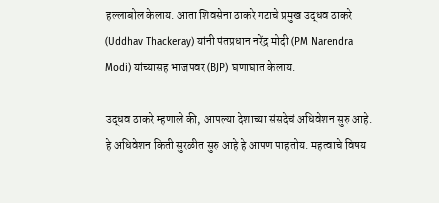हल्लाबोल केलाय. आता शिवसेना ठाकरे गटाचे प्रमुख उद्धव ठाकरे (Uddhav Thackeray) यांनी पंतप्रधान नरेंद्र मोदी (PM Narendra Modi) यांच्यासह भाजपवर (BJP) घणाघात केलाय.

उद्धव ठाकरे म्हणाले की, आपल्या देशाच्या संसदेचं अधिवेशन सुरु आहे. हे अधिवेशन किती सुरळीत सुरु आहे हे आपण पाहतोय. महत्वाचे विषय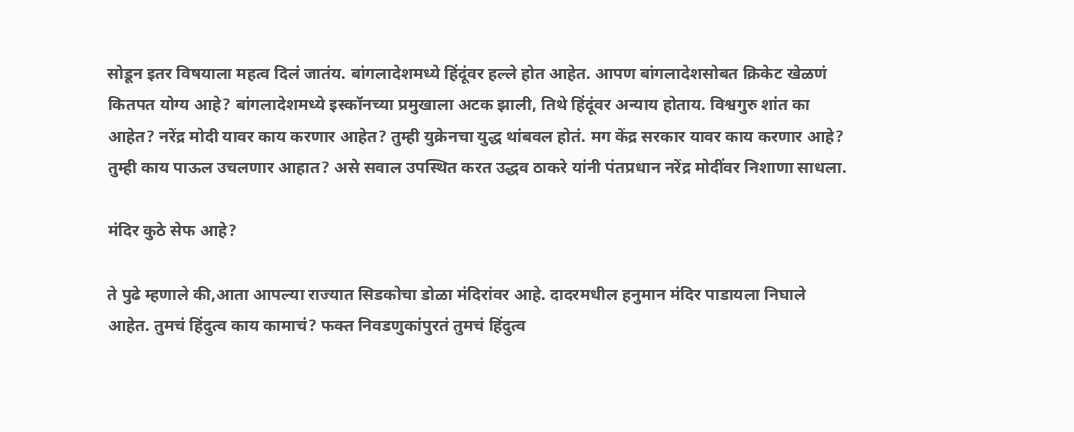सोडून इतर विषयाला महत्व दिलं जातंय. बांगलादेशमध्ये हिंदूंवर हल्ले होत आहेत. आपण बांगलादेशसोबत क्रिकेट खेळणं कितपत योग्य आहे? बांगलादेशमध्ये इस्कॉनच्या प्रमुखाला अटक झाली, तिथे हिंदूंवर अन्याय होताय. विश्वगुरु शांत का आहेत? नरेंद्र मोदी यावर काय करणार आहेत? तुम्ही युक्रेनचा युद्ध थांबवल होतं. मग केंद्र सरकार यावर काय करणार आहे? तुम्ही काय पाऊल उचलणार आहात? असे सवाल उपस्थित करत उद्धव ठाकरे यांनी पंतप्रधान नरेंद्र मोदींवर निशाणा साधला.

मंदिर कुठे सेफ आहे?

ते पुढे म्हणाले की,आता आपल्या राज्यात सिडकोचा डोळा मंदिरांवर आहे. दादरमधील हनुमान मंदिर पाडायला निघाले आहेत. तुमचं हिंदुत्व काय कामाचं? फक्त निवडणुकांपुरतं तुमचं हिंदुत्व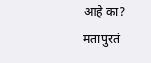आहे का? मतापुरतं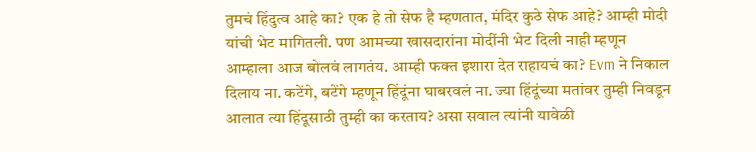तुमचं हिंदुत्व आहे का? एक हे तो सेफ है म्हणतात, मंदिर कुठे सेफ आहे? आम्ही मोदी यांची भेट मागितली. पण आमच्या खासदारांना मोदींनी भेट दिली नाही म्हणून आम्हाला आज बोलवं लागतंय. आम्ही फक्त इशारा देत राहायचं का? Evm ने निकाल दिलाय ना. कटेंगे, बटेंगे म्हणून हिंदूंना घाबरवलं ना. ज्या हिंदूंच्या मतांवर तुम्ही निवडून आलात त्या हिंदूसाठी तुम्ही का करताय? असा सवाल त्यांनी यावेळी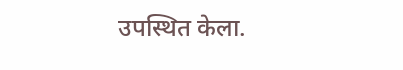उपस्थित केला.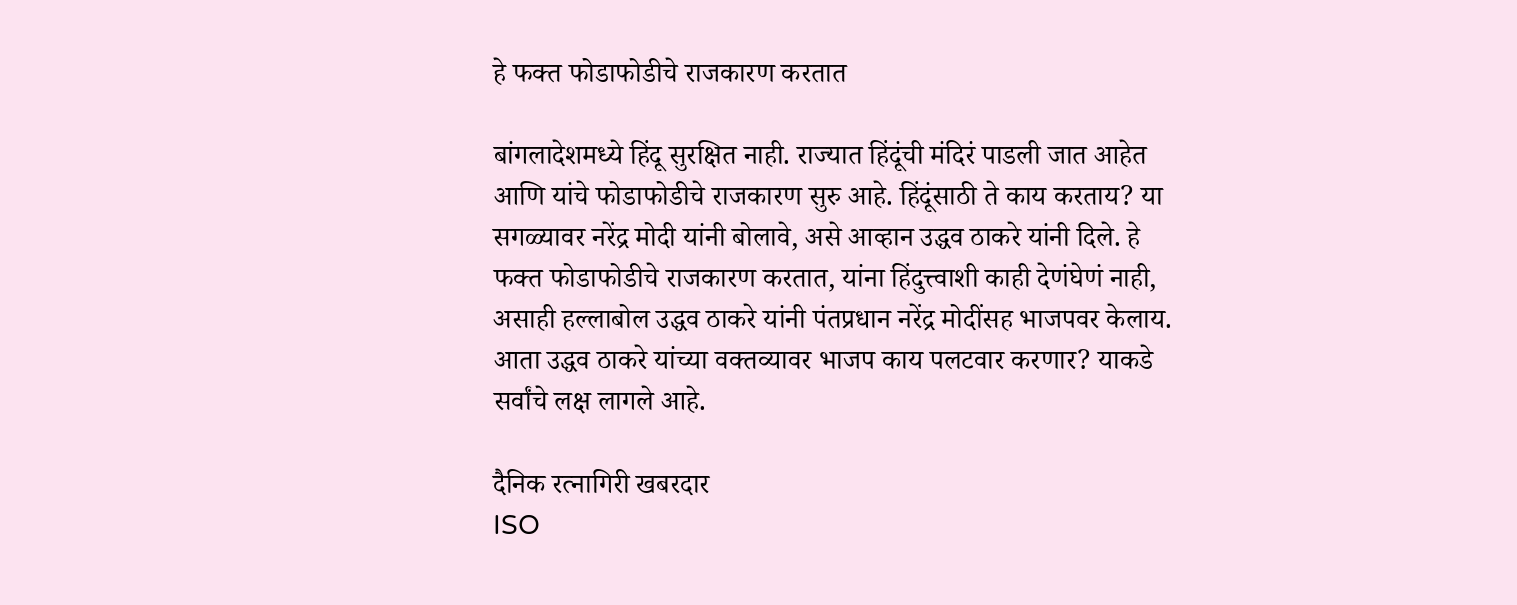हे फक्त फोडाफोडीचे राजकारण करतात

बांगलादेशमध्ये हिंदू सुरक्षित नाही. राज्यात हिंदूंची मंदिरं पाडली जात आहेत आणि यांचे फोडाफोडीचे राजकारण सुरु आहे. हिंदूंसाठी ते काय करताय? या सगळ्यावर नरेंद्र मोदी यांनी बोलावे, असे आव्हान उद्धव ठाकरे यांनी दिले. हे फक्त फोडाफोडीचे राजकारण करतात, यांना हिंदुत्त्वाशी काही देणंघेणं नाही, असाही हल्लाबोल उद्धव ठाकरे यांनी पंतप्रधान नरेंद्र मोदींसह भाजपवर केलाय. आता उद्धव ठाकरे यांच्या वक्तव्यावर भाजप काय पलटवार करणार? याकडे सर्वांचे लक्ष लागले आहे.

दैनिक रत्नागिरी खबरदार
ISO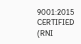9001:2015 CERTIFIED
(RNI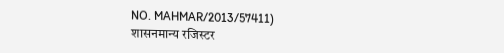NO. MAHMAR/2013/57411)
शासनमान्य रजिस्टर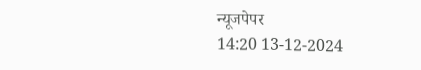न्यूजपेपर
14:20 13-12-2024